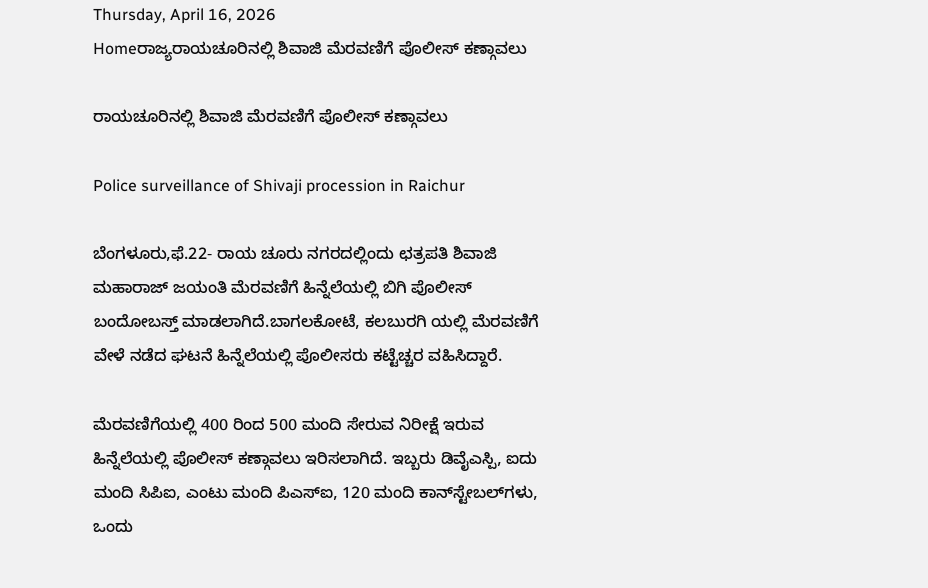Thursday, April 16, 2026
Homeರಾಜ್ಯರಾಯಚೂರಿನಲ್ಲಿ ಶಿವಾಜಿ ಮೆರವಣಿಗೆ ಪೊಲೀಸ್‌‍ ಕಣ್ಗಾವಲು

ರಾಯಚೂರಿನಲ್ಲಿ ಶಿವಾಜಿ ಮೆರವಣಿಗೆ ಪೊಲೀಸ್‌‍ ಕಣ್ಗಾವಲು

Police surveillance of Shivaji procession in Raichur

ಬೆಂಗಳೂರು,ಫೆ.22- ರಾಯ ಚೂರು ನಗರದಲ್ಲಿಂದು ಛತ್ರಪತಿ ಶಿವಾಜಿ ಮಹಾರಾಜ್‌ ಜಯಂತಿ ಮೆರವಣಿಗೆ ಹಿನ್ನೆಲೆಯಲ್ಲಿ ಬಿಗಿ ಪೊಲೀಸ್‌‍ ಬಂದೋಬಸ್ತ್‌ ಮಾಡಲಾಗಿದೆ.ಬಾಗಲಕೋಟೆ, ಕಲಬುರಗಿ ಯಲ್ಲಿ ಮೆರವಣಿಗೆ ವೇಳೆ ನಡೆದ ಘಟನೆ ಹಿನ್ನೆಲೆಯಲ್ಲಿ ಪೊಲೀಸರು ಕಟ್ಟೆಚ್ಚರ ವಹಿಸಿದ್ದಾರೆ.

ಮೆರವಣಿಗೆಯಲ್ಲಿ 400 ರಿಂದ 500 ಮಂದಿ ಸೇರುವ ನಿರೀಕ್ಷೆ ಇರುವ ಹಿನ್ನೆಲೆಯಲ್ಲಿ ಪೊಲೀಸ್‌‍ ಕಣ್ಗಾವಲು ಇರಿಸಲಾಗಿದೆ. ಇಬ್ಬರು ಡಿವೈಎಸ್ಪಿ, ಐದು ಮಂದಿ ಸಿಪಿಐ, ಎಂಟು ಮಂದಿ ಪಿಎಸ್‌‍ಐ, 120 ಮಂದಿ ಕಾನ್‌ಸ್ಟೇಬಲ್‌ಗಳು, ಒಂದು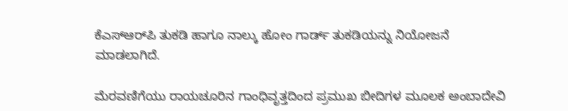ಕೆಎಸ್‌‍ಆರ್‌ಪಿ ತುಕಡಿ ಹಾಗೂ ನಾಲ್ಕು ಹೋಂ ಗಾರ್ಡ್‌ ತುಕಡಿಯನ್ನು ನಿಯೋಜನೆ ಮಾಡಲಾಗಿದೆ.

ಮೆರವಣಿಗೆಯು ರಾಯಚೂರಿನ ಗಾಂಧಿವೃತ್ತದಿಂದ ಪ್ರಮುಖ ಬೀದಿಗಳ ಮೂಲಕ ಅಂಬಾದೇವಿ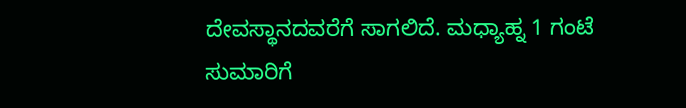ದೇವಸ್ಥಾನದವರೆಗೆ ಸಾಗಲಿದೆ. ಮಧ್ಯಾಹ್ನ 1 ಗಂಟೆ ಸುಮಾರಿಗೆ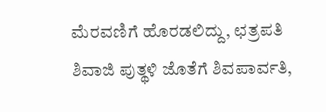ಮೆರವಣಿಗೆ ಹೊರಡಲಿದ್ದು, ಛತ್ರಪತಿ ಶಿವಾಜಿ ಪುತ್ಥಳಿ ಜೊತೆಗೆ ಶಿವಪಾರ್ವತಿ,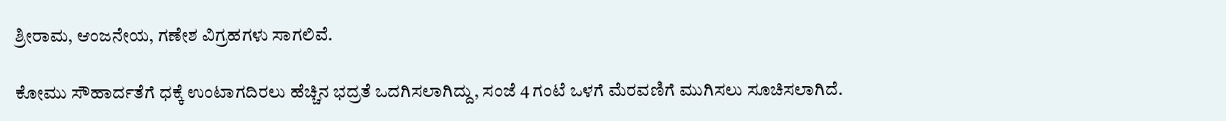ಶ್ರೀರಾಮ, ಆಂಜನೇಯ, ಗಣೇಶ ವಿಗ್ರಹಗಳು ಸಾಗಲಿವೆ.

ಕೋಮು ಸೌಹಾರ್ದತೆಗೆ ಧಕ್ಕೆ ಉಂಟಾಗದಿರಲು ಹೆಚ್ಚಿನ ಭದ್ರತೆ ಒದಗಿಸಲಾಗಿದ್ದು, ಸಂಜೆ 4 ಗಂಟೆ ಒಳಗೆ ಮೆರವಣಿಗೆ ಮುಗಿಸಲು ಸೂಚಿಸಲಾಗಿದೆ.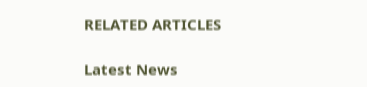RELATED ARTICLES

Latest News